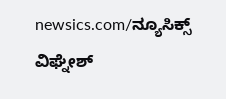newsics.com/ನ್ಯೂಸಿಕ್ಸ್
ವಿಘ್ನೇಶ್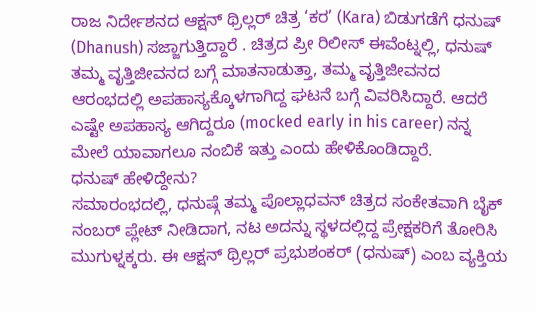ರಾಜ ನಿರ್ದೇಶನದ ಆಕ್ಷನ್ ಥ್ರಿಲ್ಲರ್ ಚಿತ್ರ ‘ಕರ’ (Kara) ಬಿಡುಗಡೆಗೆ ಧನುಷ್ (Dhanush) ಸಜ್ಜಾಗುತ್ತಿದ್ದಾರೆ . ಚಿತ್ರದ ಪ್ರೀ ರಿಲೀಸ್ ಈವೆಂಟ್ನಲ್ಲಿ, ಧನುಷ್ ತಮ್ಮ ವೃತ್ತಿಜೀವನದ ಬಗ್ಗೆ ಮಾತನಾಡುತ್ತಾ, ತಮ್ಮ ವೃತ್ತಿಜೀವನದ ಆರಂಭದಲ್ಲಿ ಅಪಹಾಸ್ಯಕ್ಕೊಳಗಾಗಿದ್ದ ಘಟನೆ ಬಗ್ಗೆ ವಿವರಿಸಿದ್ದಾರೆ. ಆದರೆ ಎಷ್ಟೇ ಅಪಹಾಸ್ಯ ಆಗಿದ್ದರೂ (mocked early in his career) ನನ್ನ ಮೇಲೆ ಯಾವಾಗಲೂ ನಂಬಿಕೆ ಇತ್ತು ಎಂದು ಹೇಳಿಕೊಂಡಿದ್ದಾರೆ.
ಧನುಷ್ ಹೇಳಿದ್ದೇನು?
ಸಮಾರಂಭದಲ್ಲಿ, ಧನುಷ್ಗೆ ತಮ್ಮ ಪೊಲ್ಲಾಧವನ್ ಚಿತ್ರದ ಸಂಕೇತವಾಗಿ ಬೈಕ್ ನಂಬರ್ ಪ್ಲೇಟ್ ನೀಡಿದಾಗ, ನಟ ಅದನ್ನು ಸ್ಥಳದಲ್ಲಿದ್ದ ಪ್ರೇಕ್ಷಕರಿಗೆ ತೋರಿಸಿ ಮುಗುಳ್ನಕ್ಕರು. ಈ ಆಕ್ಷನ್ ಥ್ರಿಲ್ಲರ್ ಪ್ರಭುಶಂಕರ್ (ಧನುಷ್) ಎಂಬ ವ್ಯಕ್ತಿಯ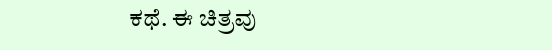ಕಥೆ. ಈ ಚಿತ್ರವು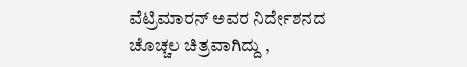ವೆಟ್ರಿಮಾರನ್ ಅವರ ನಿರ್ದೇಶನದ ಚೊಚ್ಚಲ ಚಿತ್ರವಾಗಿದ್ದು ,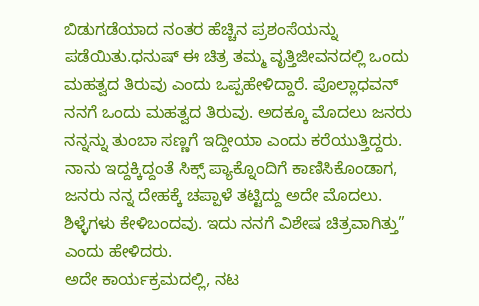ಬಿಡುಗಡೆಯಾದ ನಂತರ ಹೆಚ್ಚಿನ ಪ್ರಶಂಸೆಯನ್ನು ಪಡೆಯಿತು.ಧನುಷ್ ಈ ಚಿತ್ರ ತಮ್ಮ ವೃತ್ತಿಜೀವನದಲ್ಲಿ ಒಂದು ಮಹತ್ವದ ತಿರುವು ಎಂದು ಒಪ್ಪಹೇಳಿದ್ದಾರೆ. ಪೊಲ್ಲಾಧವನ್ ನನಗೆ ಒಂದು ಮಹತ್ವದ ತಿರುವು. ಅದಕ್ಕೂ ಮೊದಲು ಜನರು ನನ್ನನ್ನು ತುಂಬಾ ಸಣ್ಣಗೆ ಇದ್ದೀಯಾ ಎಂದು ಕರೆಯುತ್ತಿದ್ದರು. ನಾನು ಇದ್ದಕ್ಕಿದ್ದಂತೆ ಸಿಕ್ಸ್ ಪ್ಯಾಕ್ನೊಂದಿಗೆ ಕಾಣಿಸಿಕೊಂಡಾಗ, ಜನರು ನನ್ನ ದೇಹಕ್ಕೆ ಚಪ್ಪಾಳೆ ತಟ್ಟಿದ್ದು ಅದೇ ಮೊದಲು. ಶಿಳ್ಳೆಗಳು ಕೇಳಿಬಂದವು. ಇದು ನನಗೆ ವಿಶೇಷ ಚಿತ್ರವಾಗಿತ್ತು” ಎಂದು ಹೇಳಿದರು.
ಅದೇ ಕಾರ್ಯಕ್ರಮದಲ್ಲಿ, ನಟ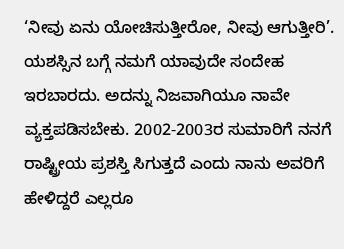‘ನೀವು ಏನು ಯೋಚಿಸುತ್ತೀರೋ, ನೀವು ಆಗುತ್ತೀರಿ’. ಯಶಸ್ಸಿನ ಬಗ್ಗೆ ನಮಗೆ ಯಾವುದೇ ಸಂದೇಹ ಇರಬಾರದು. ಅದನ್ನು ನಿಜವಾಗಿಯೂ ನಾವೇ ವ್ಯಕ್ತಪಡಿಸಬೇಕು. 2002-2003ರ ಸುಮಾರಿಗೆ ನನಗೆ ರಾಷ್ಟ್ರೀಯ ಪ್ರಶಸ್ತಿ ಸಿಗುತ್ತದೆ ಎಂದು ನಾನು ಅವರಿಗೆ ಹೇಳಿದ್ದರೆ ಎಲ್ಲರೂ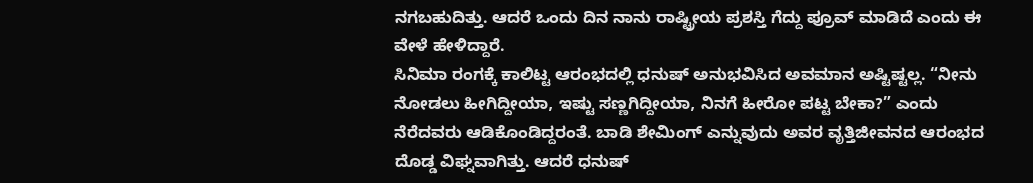ನಗಬಹುದಿತ್ತು. ಆದರೆ ಒಂದು ದಿನ ನಾನು ರಾಷ್ಟ್ರೀಯ ಪ್ರಶಸ್ತಿ ಗೆದ್ದು ಪ್ರೂವ್ ಮಾಡಿದೆ ಎಂದು ಈ ವೇಳೆ ಹೇಳಿದ್ದಾರೆ.
ಸಿನಿಮಾ ರಂಗಕ್ಕೆ ಕಾಲಿಟ್ಟ ಆರಂಭದಲ್ಲಿ ಧನುಷ್ ಅನುಭವಿಸಿದ ಅವಮಾನ ಅಷ್ಟಿಷ್ಟಲ್ಲ. “ನೀನು ನೋಡಲು ಹೀಗಿದ್ದೀಯಾ, ಇಷ್ಟು ಸಣ್ಣಗಿದ್ದೀಯಾ, ನಿನಗೆ ಹೀರೋ ಪಟ್ಟ ಬೇಕಾ?” ಎಂದು ನೆರೆದವರು ಆಡಿಕೊಂಡಿದ್ದರಂತೆ. ಬಾಡಿ ಶೇಮಿಂಗ್ ಎನ್ನುವುದು ಅವರ ವೃತ್ತಿಜೀವನದ ಆರಂಭದ ದೊಡ್ಡ ವಿಘ್ನವಾಗಿತ್ತು. ಆದರೆ ಧನುಷ್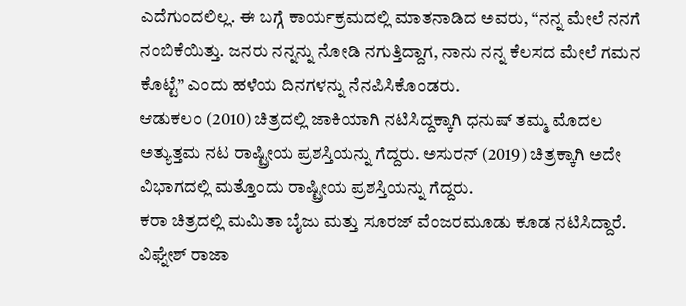ಎದೆಗುಂದಲಿಲ್ಲ. ಈ ಬಗ್ಗೆ ಕಾರ್ಯಕ್ರಮದಲ್ಲಿ ಮಾತನಾಡಿದ ಅವರು, “ನನ್ನ ಮೇಲೆ ನನಗೆ ನಂಬಿಕೆಯಿತ್ತು. ಜನರು ನನ್ನನ್ನು ನೋಡಿ ನಗುತ್ತಿದ್ದಾಗ, ನಾನು ನನ್ನ ಕೆಲಸದ ಮೇಲೆ ಗಮನ ಕೊಟ್ಟೆ” ಎಂದು ಹಳೆಯ ದಿನಗಳನ್ನು ನೆನಪಿಸಿಕೊಂಡರು.
ಆಡುಕಲಂ (2010) ಚಿತ್ರದಲ್ಲಿ ಜಾಕಿಯಾಗಿ ನಟಿಸಿದ್ದಕ್ಕಾಗಿ ಧನುಷ್ ತಮ್ಮ ಮೊದಲ ಅತ್ಯುತ್ತಮ ನಟ ರಾಷ್ಟ್ರೀಯ ಪ್ರಶಸ್ತಿಯನ್ನು ಗೆದ್ದರು. ಅಸುರನ್ (2019) ಚಿತ್ರಕ್ಕಾಗಿ ಅದೇ ವಿಭಾಗದಲ್ಲಿ ಮತ್ತೊಂದು ರಾಷ್ಟ್ರೀಯ ಪ್ರಶಸ್ತಿಯನ್ನು ಗೆದ್ದರು.
ಕರಾ ಚಿತ್ರದಲ್ಲಿ ಮಮಿತಾ ಬೈಜು ಮತ್ತು ಸೂರಜ್ ವೆಂಜರಮೂಡು ಕೂಡ ನಟಿಸಿದ್ದಾರೆ. ವಿಘ್ನೇಶ್ ರಾಜಾ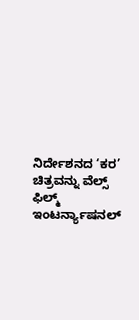ನಿರ್ದೇಶನದ ‘ಕರ’ ಚಿತ್ರವನ್ನು ವೆಲ್ಸ್ ಫಿಲ್ಮ್ ಇಂಟರ್ನ್ಯಾಷನಲ್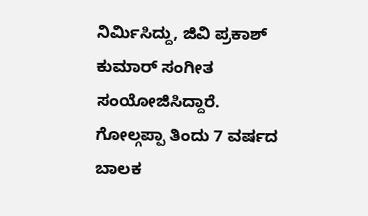ನಿರ್ಮಿಸಿದ್ದು, ಜಿವಿ ಪ್ರಕಾಶ್ ಕುಮಾರ್ ಸಂಗೀತ ಸಂಯೋಜಿಸಿದ್ದಾರೆ.
ಗೋಲ್ಗಪ್ಪಾ ತಿಂದು 7 ವರ್ಷದ ಬಾಲಕ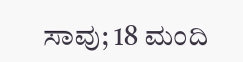ಸಾವು; 18 ಮಂದಿ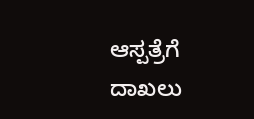ಆಸ್ಪತ್ರೆಗೆ ದಾಖಲು